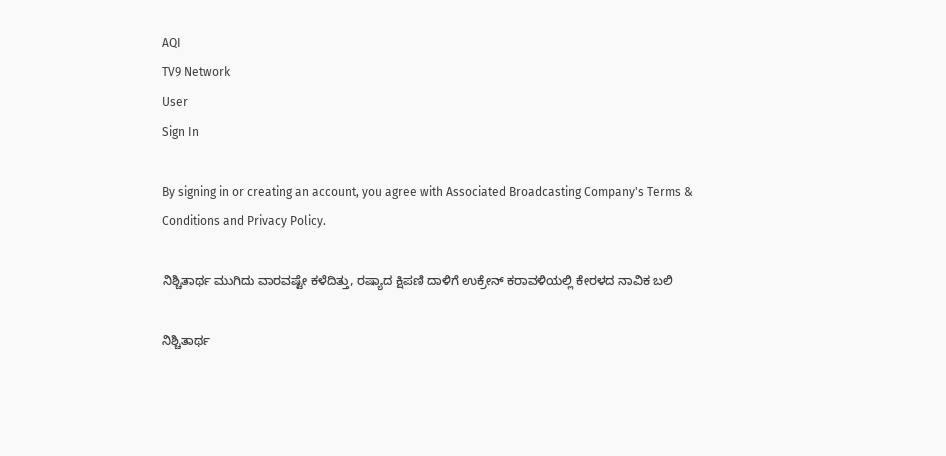AQI
TV9 Network
User
Sign In

By signing in or creating an account, you agree with Associated Broadcasting Company's Terms & Conditions and Privacy Policy.

ನಿಶ್ಚಿತಾರ್ಥ ಮುಗಿದು ವಾರವಷ್ಟೇ ಕಳೆದಿತ್ತು, ರಷ್ಯಾದ ಕ್ಷಿಪಣಿ ದಾಳಿಗೆ ಉಕ್ರೇನ್ ಕರಾವಳಿಯಲ್ಲಿ ಕೇರಳದ ನಾವಿಕ ಬಲಿ

ನಿಶ್ಚಿತಾರ್ಥ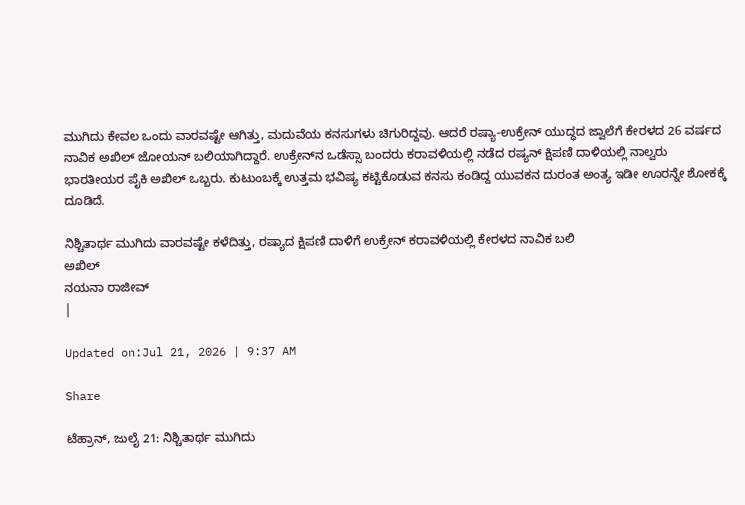ಮುಗಿದು ಕೇವಲ ಒಂದು ವಾರವಷ್ಟೇ ಆಗಿತ್ತು, ಮದುವೆಯ ಕನಸುಗಳು ಚಿಗುರಿದ್ದವು. ಆದರೆ ರಷ್ಯಾ-ಉಕ್ರೇನ್ ಯುದ್ಧದ ಜ್ವಾಲೆಗೆ ಕೇರಳದ 26 ವರ್ಷದ ನಾವಿಕ ಅಖಿಲ್ ಜೋಯನ್ ಬಲಿಯಾಗಿದ್ದಾರೆ. ಉಕ್ರೇನ್‌ನ ಒಡೆಸ್ಸಾ ಬಂದರು ಕರಾವಳಿಯಲ್ಲಿ ನಡೆದ ರಷ್ಯನ್ ಕ್ಷಿಪಣಿ ದಾಳಿಯಲ್ಲಿ ನಾಲ್ವರು ಭಾರತೀಯರ ಪೈಕಿ ಅಖಿಲ್ ಒಬ್ಬರು. ಕುಟುಂಬಕ್ಕೆ ಉತ್ತಮ ಭವಿಷ್ಯ ಕಟ್ಟಿಕೊಡುವ ಕನಸು ಕಂಡಿದ್ದ ಯುವಕನ ದುರಂತ ಅಂತ್ಯ ಇಡೀ ಊರನ್ನೇ ಶೋಕಕ್ಕೆ ದೂಡಿದೆ.

ನಿಶ್ಚಿತಾರ್ಥ ಮುಗಿದು ವಾರವಷ್ಟೇ ಕಳೆದಿತ್ತು, ರಷ್ಯಾದ ಕ್ಷಿಪಣಿ ದಾಳಿಗೆ ಉಕ್ರೇನ್ ಕರಾವಳಿಯಲ್ಲಿ ಕೇರಳದ ನಾವಿಕ ಬಲಿ
ಅಖಿಲ್
ನಯನಾ ರಾಜೀವ್
|

Updated on:Jul 21, 2026 | 9:37 AM

Share

ಟೆಹ್ರಾನ್, ಜುಲೈ 21: ನಿಶ್ಚಿತಾರ್ಥ ಮುಗಿದು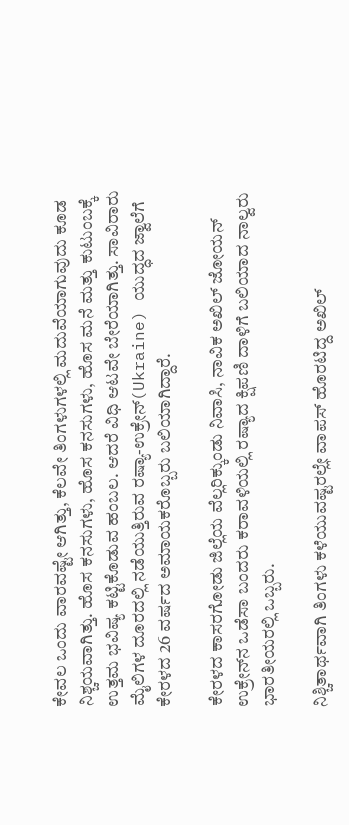ಕೇವಲ ಒಂದು ವಾರವಷ್ಟೇ ಆಗಿತ್ತು, ಕೆಲವೇ ತಿಂಗಳುಗಳಲ್ಲಿ ಮದುವೆಯಾಗುವುದು ಕೂಡ ನಿಶ್ಚಯವಾಗಿತ್ತು. ಹೊಸ ಕನಸುಗಳು, ಹೊಸ ಕನಸುಗಳು, ಹೊಸ ಮನೆ ಮತ್ತು ಕುಟುಂಬಕ್ಕೆ ಉತ್ತಮ ಭವಿಷ್ಯ ಕಟ್ಟಿಕೊಡುವ ಹಂಬಲ. ಆದರೆ ವಿಧಿ ಆಟವೇ ಬೇರೆಯಾಗಿತ್ತು. ಸಾವಿರಾರು ಮೈಲಿಗಳ ದೂರದಲ್ಲಿ ನಡೆಯುತ್ತಿರುವ ರಷ್ಯಾ-ಉಕ್ರೇನ್(Ukraine) ಯುದ್ಧದ ಜ್ವಾಲೆಗೆ ಕೇರಳದ 26 ವರ್ಷದ ಅಮಾಯಕರೊಬ್ಬರು ಬಲಿಯಾಗಿದ್ದಾರೆ.

ಕೇರಳದ ಕಾಸರಗೋಡು ಜಿಲ್ಲೆಯ ವೆಲ್ಲರಿಕ್ಕುಂಡು ನಿವಾಸಿ, ನಾವಿಕ ಅಖಿಲ್ ಜೋಯನ್ ಉಕ್ರೇನ್‌ನ ಒಡೆಸಾ ಬಂದರು ಕರಾವಳಿಯಲ್ಲಿ ರಷ್ಯಾದ ಕ್ಷಿಪಣಿ ದಾಳಿಗೆ ಬಲಿಯಾದ ನಾಲ್ವರು ಭಾರತೀಯರಲ್ಲಿ ಒಬ್ಬರು.

ನಿಶ್ಚಿತಾರ್ಥವಾಗಿ ತಿಂಗಳು ಕಳೆಯುವಷ್ಟರಲ್ಲೇ ವಾಪಸ್ ಹೊರಟಿದ್ದ ಅಖಿಲ್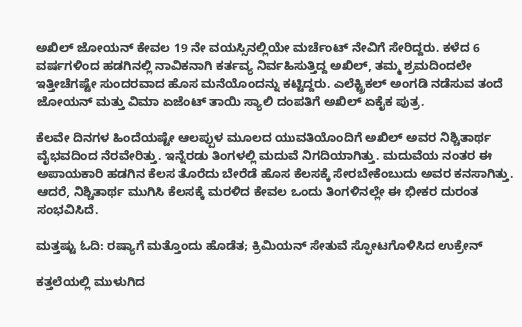ಅಖಿಲ್ ಜೋಯನ್ ಕೇವಲ 19 ನೇ ವಯಸ್ಸಿನಲ್ಲಿಯೇ ಮರ್ಚೆಂಟ್ ನೇವಿಗೆ ಸೇರಿದ್ದರು. ಕಳೆದ 6 ವರ್ಷಗಳಿಂದ ಹಡಗಿನಲ್ಲಿ ನಾವಿಕನಾಗಿ ಕರ್ತವ್ಯ ನಿರ್ವಹಿಸುತ್ತಿದ್ದ ಅಖಿಲ್, ತಮ್ಮ ಶ್ರಮದಿಂದಲೇ ಇತ್ತೀಚೆಗಷ್ಟೇ ಸುಂದರವಾದ ಹೊಸ ಮನೆಯೊಂದನ್ನು ಕಟ್ಟಿದ್ದರು. ಎಲೆಕ್ಟ್ರಿಕಲ್ ಅಂಗಡಿ ನಡೆಸುವ ತಂದೆ ಜೋಯನ್ ಮತ್ತು ವಿಮಾ ಏಜೆಂಟ್ ತಾಯಿ ಸ್ಯಾಲಿ ದಂಪತಿಗೆ ಅಖಿಲ್ ಏಕೈಕ ಪುತ್ರ.

ಕೆಲವೇ ದಿನಗಳ ಹಿಂದೆಯಷ್ಟೇ ಆಲಪ್ಪುಳ ಮೂಲದ ಯುವತಿಯೊಂದಿಗೆ ಅಖಿಲ್ ಅವರ ನಿಶ್ಚಿತಾರ್ಥ ವೈಭವದಿಂದ ನೆರವೇರಿತ್ತು. ಇನ್ನೆರಡು ತಿಂಗಳಲ್ಲಿ ಮದುವೆ ನಿಗದಿಯಾಗಿತ್ತು. ಮದುವೆಯ ನಂತರ ಈ ಅಪಾಯಕಾರಿ ಹಡಗಿನ ಕೆಲಸ ತೊರೆದು ಬೇರೆಡೆ ಹೊಸ ಕೆಲಸಕ್ಕೆ ಸೇರಬೇಕೆಂಬುದು ಅವರ ಕನಸಾಗಿತ್ತು. ಆದರೆ, ನಿಶ್ಚಿತಾರ್ಥ ಮುಗಿಸಿ ಕೆಲಸಕ್ಕೆ ಮರಳಿದ ಕೇವಲ ಒಂದು ತಿಂಗಳಿನಲ್ಲೇ ಈ ಭೀಕರ ದುರಂತ ಸಂಭವಿಸಿದೆ.

ಮತ್ತಷ್ಟು ಓದಿ: ರಷ್ಯಾಗೆ ಮತ್ತೊಂದು ಹೊಡೆತ; ಕ್ರಿಮಿಯನ್ ಸೇತುವೆ ಸ್ಫೋಟಗೊಳಿಸಿದ ಉಕ್ರೇನ್

ಕತ್ತಲೆಯಲ್ಲಿ ಮುಳುಗಿದ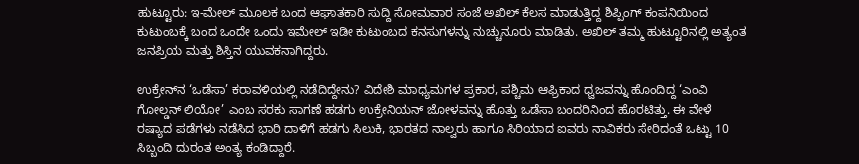ಹುಟ್ಟೂರು: ಇ-ಮೇಲ್ ಮೂಲಕ ಬಂದ ಆಘಾತಕಾರಿ ಸುದ್ದಿ ಸೋಮವಾರ ಸಂಜೆ ಅಖಿಲ್ ಕೆಲಸ ಮಾಡುತ್ತಿದ್ದ ಶಿಪ್ಪಿಂಗ್ ಕಂಪನಿಯಿಂದ ಕುಟುಂಬಕ್ಕೆ ಬಂದ ಒಂದೇ ಒಂದು ಇಮೇಲ್ ಇಡೀ ಕುಟುಂಬದ ಕನಸುಗಳನ್ನು ನುಚ್ಚುನೂರು ಮಾಡಿತು. ಅಖಿಲ್ ತಮ್ಮ ಹುಟ್ಟೂರಿನಲ್ಲಿ ಅತ್ಯಂತ ಜನಪ್ರಿಯ ಮತ್ತು ಶಿಸ್ತಿನ ಯುವಕನಾಗಿದ್ದರು.

ಉಕ್ರೇನ್‌ನ ‘ಒಡೆಸಾ’ ಕರಾವಳಿಯಲ್ಲಿ ನಡೆದಿದ್ದೇನು? ವಿದೇಶಿ ಮಾಧ್ಯಮಗಳ ಪ್ರಕಾರ, ಪಶ್ಚಿಮ ಆಫ್ರಿಕಾದ ಧ್ವಜವನ್ನು ಹೊಂದಿದ್ದ ‘ಎಂವಿ ಗೋಲ್ಡನ್ ಲಿಯೋ’ ಎಂಬ ಸರಕು ಸಾಗಣೆ ಹಡಗು ಉಕ್ರೇನಿಯನ್ ಜೋಳವನ್ನು ಹೊತ್ತು ಒಡೆಸಾ ಬಂದರಿನಿಂದ ಹೊರಟಿತ್ತು. ಈ ವೇಳೆ ರಷ್ಯಾದ ಪಡೆಗಳು ನಡೆಸಿದ ಭಾರಿ ದಾಳಿಗೆ ಹಡಗು ಸಿಲುಕಿ, ಭಾರತದ ನಾಲ್ವರು ಹಾಗೂ ಸಿರಿಯಾದ ಐವರು ನಾವಿಕರು ಸೇರಿದಂತೆ ಒಟ್ಟು 10 ಸಿಬ್ಬಂದಿ ದುರಂತ ಅಂತ್ಯ ಕಂಡಿದ್ದಾರೆ.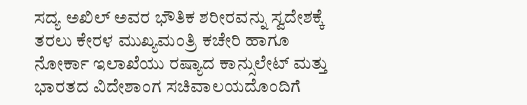ಸದ್ಯ ಅಖಿಲ್ ಅವರ ಭೌತಿಕ ಶರೀರವನ್ನು ಸ್ವದೇಶಕ್ಕೆ ತರಲು ಕೇರಳ ಮುಖ್ಯಮಂತ್ರಿ ಕಚೇರಿ ಹಾಗೂ ನೋರ್ಕಾ ಇಲಾಖೆಯು ರಷ್ಯಾದ ಕಾನ್ಸುಲೇಟ್ ಮತ್ತು ಭಾರತದ ವಿದೇಶಾಂಗ ಸಚಿವಾಲಯದೊಂದಿಗೆ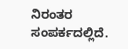ನಿರಂತರ ಸಂಪರ್ಕದಲ್ಲಿದೆ.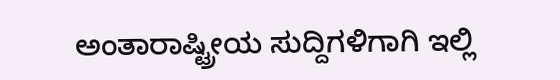ಅಂತಾರಾಷ್ಟ್ರೀಯ ಸುದ್ದಿಗಳಿಗಾಗಿ ಇಲ್ಲಿ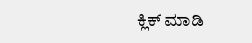ಕ್ಲಿಕ್ ಮಾಡಿ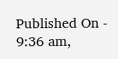Published On - 9:36 am,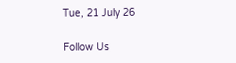Tue, 21 July 26

Follow Us